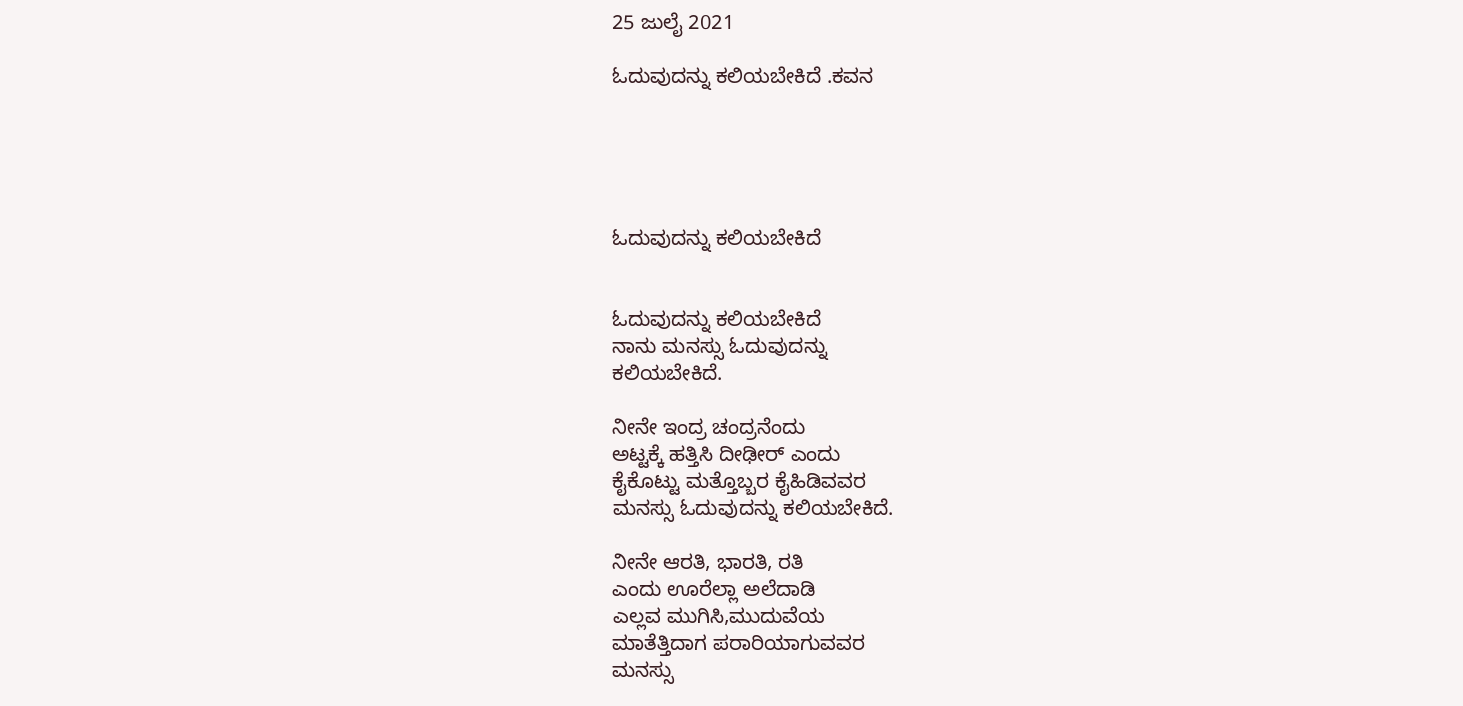25 ಜುಲೈ 2021

ಓದುವುದನ್ನು ಕಲಿಯಬೇಕಿದೆ .ಕವನ





ಓದುವುದನ್ನು ಕಲಿಯಬೇಕಿದೆ


ಓದುವುದನ್ನು ಕಲಿಯಬೇಕಿದೆ
ನಾನು ಮನಸ್ಸು ಓದುವುದನ್ನು
ಕಲಿಯಬೇಕಿದೆ.

ನೀನೇ ಇಂದ್ರ ಚಂದ್ರನೆಂದು
ಅಟ್ಟಕ್ಕೆ ಹತ್ತಿಸಿ ದೀಢೀರ್ ಎಂದು
ಕೈಕೊಟ್ಟು ಮತ್ತೊಬ್ಬರ ಕೈಹಿಡಿವವರ
ಮನಸ್ಸು ಓದುವುದನ್ನು ಕಲಿಯಬೇಕಿದೆ.

ನೀನೇ ಆರತಿ, ಭಾರತಿ, ರತಿ
ಎಂದು ಊರೆಲ್ಲಾ ಅಲೆದಾಡಿ
ಎಲ್ಲವ ಮುಗಿಸಿ,ಮುದುವೆಯ
ಮಾತೆತ್ತಿದಾಗ ಪರಾರಿಯಾಗುವವರ
ಮನಸ್ಸು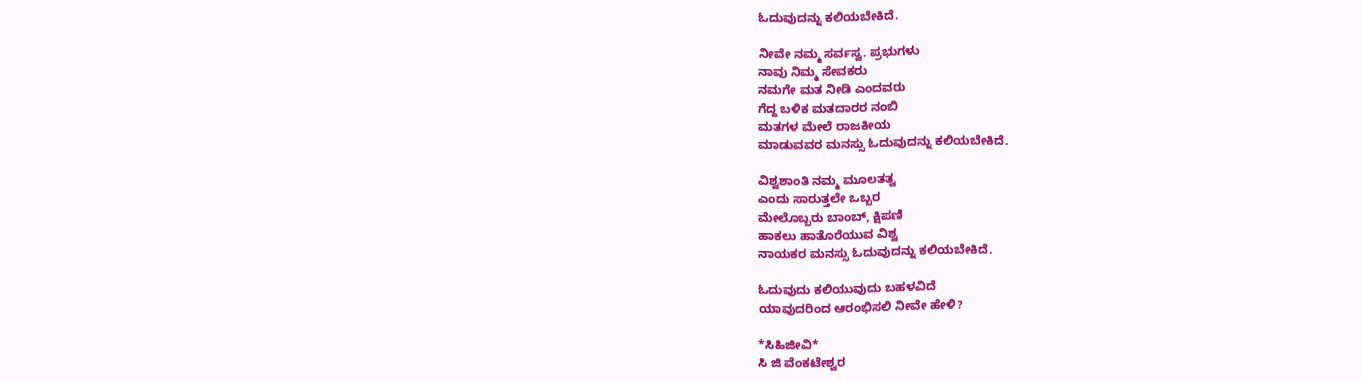ಓದುವುದನ್ನು ಕಲಿಯಬೇಕಿದೆ.

ನೀವೇ ನಮ್ಮ ಸರ್ವಸ್ವ. ಪ್ರಭುಗಳು
ನಾವು ನಿಮ್ಮ ಸೇವಕರು
ನಮಗೇ ಮತ ನೀಡಿ ಎಂದವರು
ಗೆದ್ದ ಬಳಿಕ ಮತದಾರರ ನಂಬಿ
ಮತಗಳ ಮೇಲೆ ರಾಜಕೀಯ
ಮಾಡುವವರ ಮನಸ್ಸು ಓದುವುದನ್ನು ಕಲಿಯಬೇಕಿದೆ.

ವಿಶ್ವಶಾಂತಿ ನಮ್ಮ ಮೂಲತತ್ವ
ಎಂದು ಸಾರುತ್ತಲೇ ಒಬ್ಬರ
ಮೇಲೊಬ್ಬರು ಬಾಂಬ್, ಕ್ಷಿಪಣಿ
ಹಾಕಲು ಹಾತೊರೆಯುವ ವಿಶ್ವ
ನಾಯಕರ ಮನಸ್ಸು ಓದುವುದನ್ನು ಕಲಿಯಬೇಕಿದೆ.

ಓದುವುದು ಕಲಿಯುವುದು ಬಹಳವಿದೆ
ಯಾವುದರಿಂದ ಆರಂಭಿಸಲಿ ನೀವೇ ಹೇಳಿ?

*ಸಿಹಿಜೀವಿ*
ಸಿ ಜಿ ವೆಂಕಟೇಶ್ವರ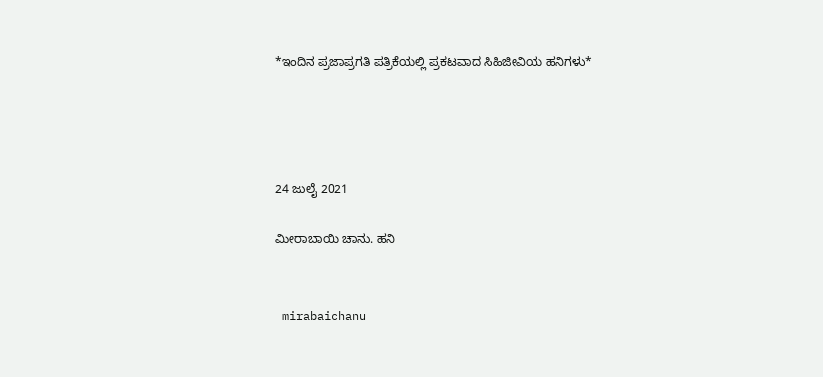*ಇಂದಿನ ಪ್ರಜಾಪ್ರಗತಿ ಪತ್ರಿಕೆಯಲ್ಲಿ ಪ್ರಕಟವಾದ ಸಿಹಿಜೀವಿಯ ಹನಿಗಳು*




24 ಜುಲೈ 2021

ಮೀರಾಬಾಯಿ ಚಾನು. ಹನಿ


 mirabaichanu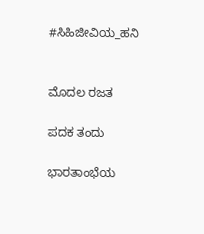#ಸಿಹಿಜೀವಿಯ_ಹನಿ


ಮೊದಲ ರಜತ

ಪದಕ ತಂದು

ಭಾರತಾಂಭೆಯ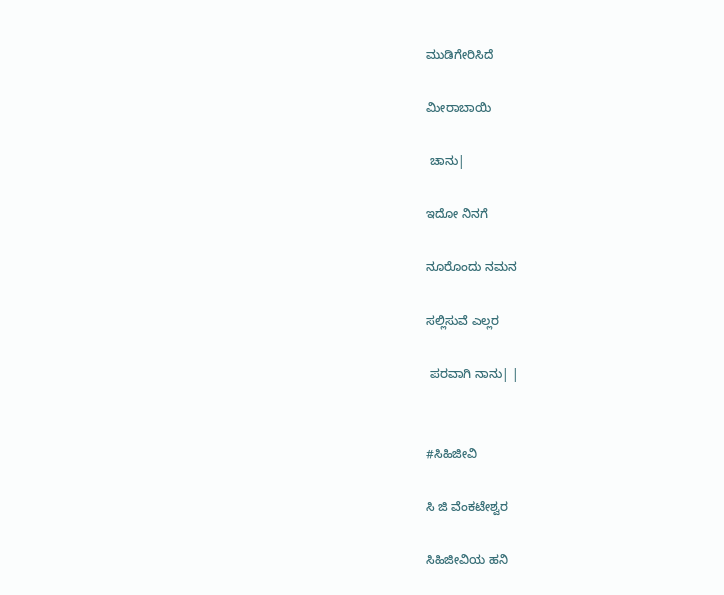ಮುಡಿಗೇರಿಸಿದೆ

ಮೀರಾಬಾಯಿ

 ಚಾನು|

ಇದೋ ನಿನಗೆ

ನೂರೊಂದು ನಮನ

ಸಲ್ಲಿಸುವೆ ಎಲ್ಲರ

 ಪರವಾಗಿ ನಾನು| |


#ಸಿಹಿಜೀವಿ

ಸಿ ಜಿ ವೆಂಕಟೇಶ್ವರ

ಸಿಹಿಜೀವಿಯ ಹನಿ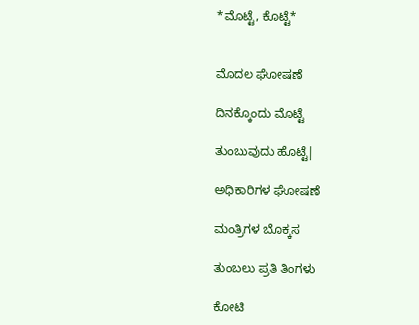*ಮೊಟ್ಟೆ, ಕೊಟ್ಟೆ*


ಮೊದಲ ಘೋಷಣೆ

ದಿನಕ್ಕೊಂದು ಮೊಟ್ಟೆ

ತುಂಬುವುದು ಹೊಟ್ಟೆ|

ಅಧಿಕಾರಿಗಳ ಘೋಷಣೆ

ಮಂತ್ರಿಗಳ ಬೊಕ್ಕಸ

ತುಂಬಲು ಪ್ರತಿ ತಿಂಗಳು

ಕೋಟಿ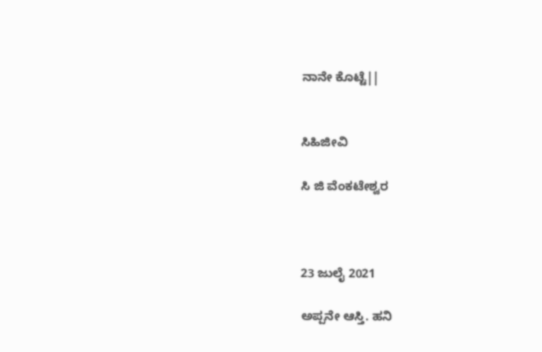ನಾನೇ ಕೊಟ್ಟೆ||


ಸಿಹಿಜೀವಿ

ಸಿ ಜಿ ವೆಂಕಟೇಶ್ವರ



23 ಜುಲೈ 2021

ಅಪ್ಪನೇ ಆಸ್ತಿ. ಹನಿ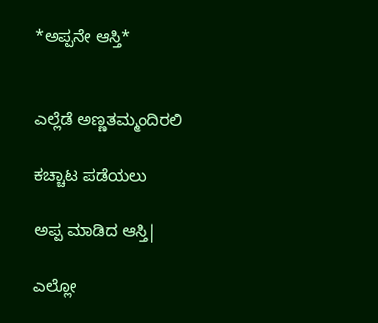*ಅಪ್ಪನೇ ಆಸ್ತಿ*


ಎಲ್ಲೆಡೆ ಅಣ್ಣತಮ್ಮಂದಿರಲಿ

ಕಚ್ಚಾಟ ಪಡೆಯಲು

ಅಪ್ಪ ಮಾಡಿದ ಆಸ್ತಿ|

ಎಲ್ಲೋ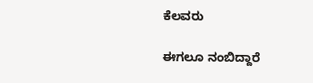ಕೆಲವರು

ಈಗಲೂ ನಂಬಿದ್ದಾರೆ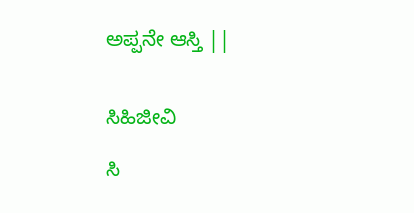ಅಪ್ಪನೇ ಆಸ್ತಿ ||


ಸಿಹಿಜೀವಿ

ಸಿ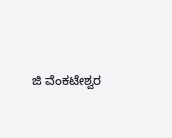ಜಿ ವೆಂಕಟೇಶ್ವರ